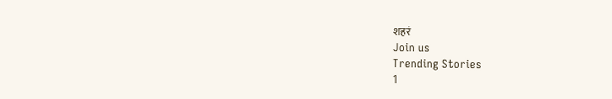शहरं
Join us
Trending Stories
1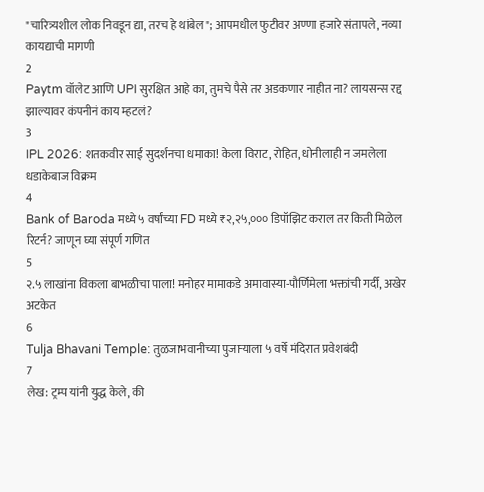"चारित्र्यशील लोक निवडून द्या, तरच हे थांबेल"; आपमधील फुटीवर अण्णा हजारे संतापले, नव्या कायद्याची मागणी
2
Paytm वॉलेट आणि UPI सुरक्षित आहे का, तुमचे पैसे तर अडकणार नाहीत ना? लायसन्स रद्द झाल्यावर कंपनीनं काय म्हटलं?
3
IPL 2026: शतकवीर साई सुदर्शनचा धमाका! केला विराट, रोहित, धोनीलाही न जमलेला धडाकेबाज विक्रम
4
Bank of Baroda मध्ये ५ वर्षांच्या FD मध्ये ₹२,२५,००० डिपॉझिट कराल तर किती मिळेल रिटर्न? जाणून घ्या संपूर्ण गणित
5
२.५ लाखांना विकला बाभळीचा पाला! मनोहर मामाकडे अमावास्या-पौर्णिमेला भक्तांची गर्दी, अखेर अटकेत
6
Tulja Bhavani Temple: तुळजाभवानीच्या पुजाऱ्याला ५ वर्षे मंदिरात प्रवेशबंदी
7
लेख: ट्रम्प यांनी युद्ध केले, की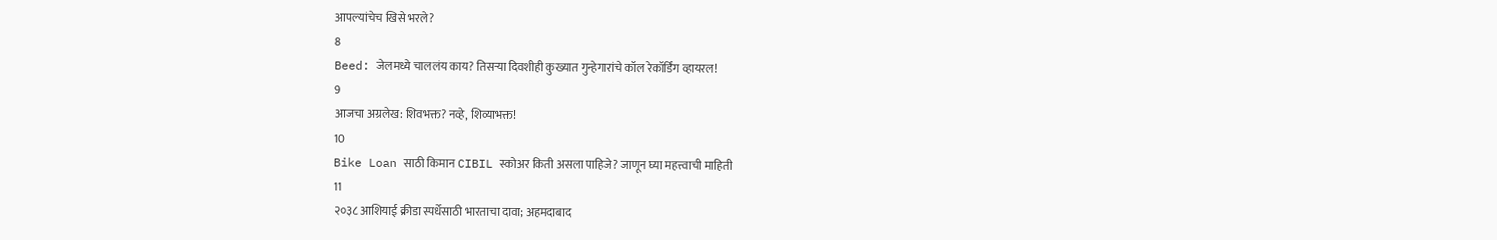आपल्यांचेच खिसे भरले?
8
Beed: जेलमध्ये चाललंय काय? तिसऱ्या दिवशीही कुख्यात गुन्हेगारांचे कॉल रेकॉर्डिंग व्हायरल!
9
आजचा अग्रलेख: शिवभक्त? नव्हे, शिव्याभक्त!
10
Bike Loan साठी किमान CIBIL स्कोअर किती असला पाहिजे? जाणून घ्या महत्त्वाची माहिती
11
२०३८ आशियाई क्रीडा स्पर्धेसाठी भारताचा दावा; अहमदाबाद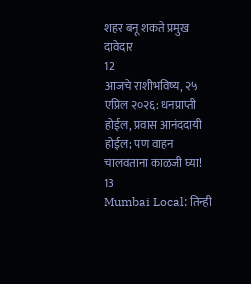शहर बनू शकते प्रमुख दावेदार
12
आजचे राशीभविष्य, २५ एप्रिल २०२६: धनप्राप्ती होईल, प्रवास आनंददायी होईल; पण वाहन चालवताना काळजी घ्या!
13
Mumbai Local: तिन्ही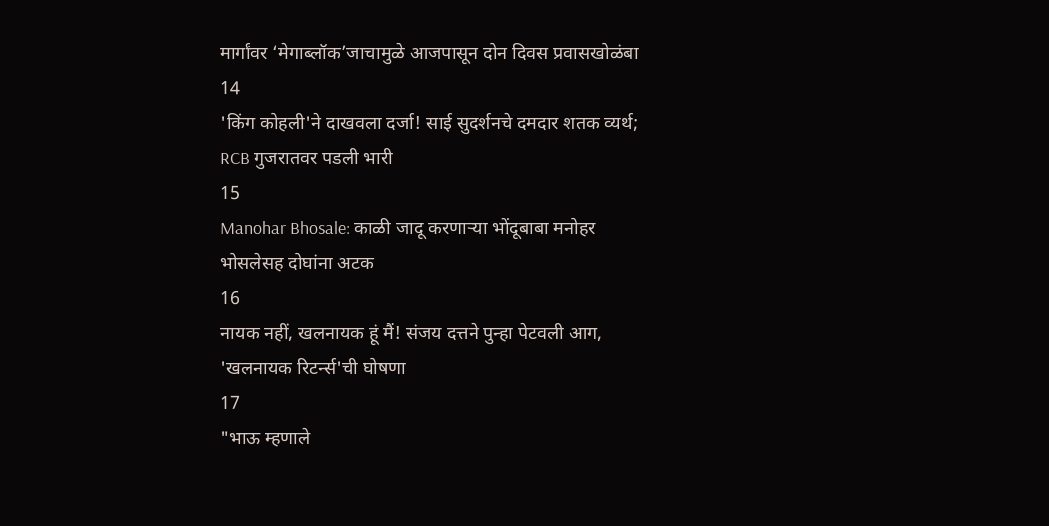मार्गांवर ‘मेगाब्लॉक’जाचामुळे आजपासून दोन दिवस प्रवासखोळंबा
14
'किंग कोहली'ने दाखवला दर्जा! साई सुदर्शनचे दमदार शतक व्यर्थ; RCB गुजरातवर पडली भारी
15
Manohar Bhosale: काळी जादू करणाऱ्या भोंदूबाबा मनोहर भोसलेसह दोघांना अटक
16
नायक नहीं, खलनायक हूं मैं! संजय दत्तने पुन्हा पेटवली आग, 'खलनायक रिटर्न्स'ची घोषणा
17
"भाऊ म्हणाले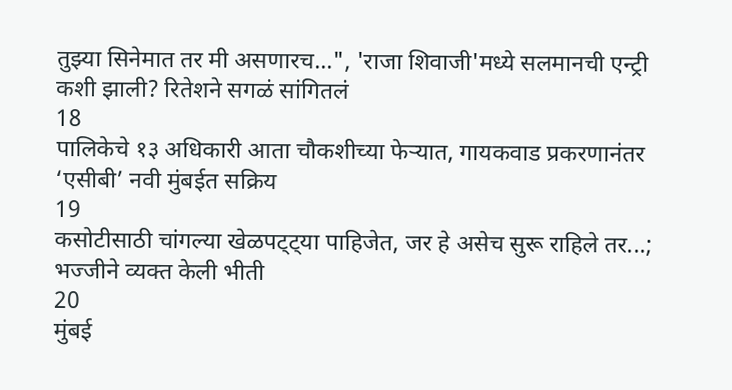तुझ्या सिनेमात तर मी असणारच...", 'राजा शिवाजी'मध्ये सलमानची एन्ट्री कशी झाली? रितेशने सगळं सांगितलं
18
पालिकेचे १३ अधिकारी आता चौकशीच्या फेऱ्यात, गायकवाड प्रकरणानंतर ‘एसीबी’ नवी मुंबईत सक्रिय
19
कसोटीसाठी चांगल्या खेळपट्ट्या पाहिजेत, जर हे असेच सुरू राहिले तर...; भज्जीने व्यक्त केली भीती
20
मुंबई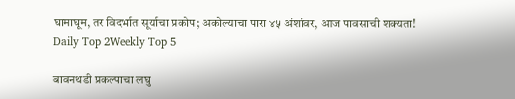घामाघूम, तर विदर्भात सूर्याचा प्रकोप; अकोल्याचा पारा ४५ अंशांवर, आज पावसाची शक्यता!
Daily Top 2Weekly Top 5

बावनथडी प्रकल्पाचा लघु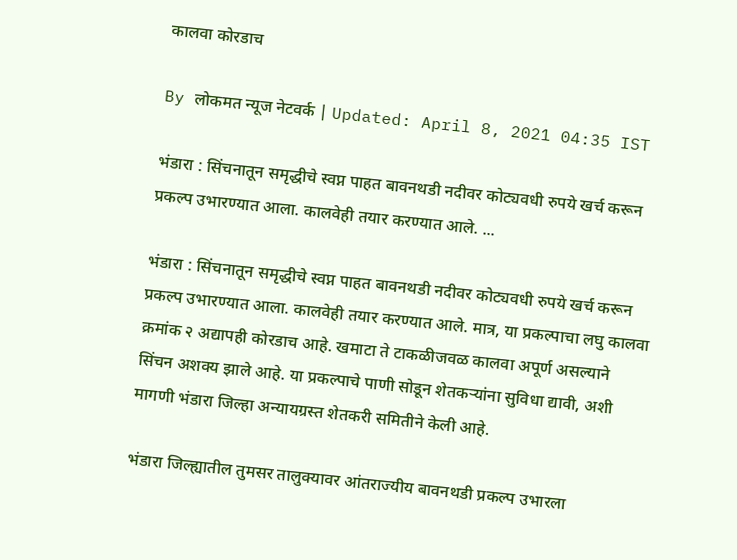कालवा कोरडाच

By लोकमत न्यूज नेटवर्क | Updated: April 8, 2021 04:35 IST

भंडारा : सिंचनातून समृद्धीचे स्वप्न पाहत बावनथडी नदीवर कोट्यवधी रुपये खर्च करून प्रकल्प उभारण्यात आला. कालवेही तयार करण्यात आले. ...

भंडारा : सिंचनातून समृद्धीचे स्वप्न पाहत बावनथडी नदीवर कोट्यवधी रुपये खर्च करून प्रकल्प उभारण्यात आला. कालवेही तयार करण्यात आले. मात्र, या प्रकल्पाचा लघु कालवा क्रमांक २ अद्यापही कोरडाच आहे. खमाटा ते टाकळीजवळ कालवा अपूर्ण असल्याने सिंचन अशक्य झाले आहे. या प्रकल्पाचे पाणी सोडून शेतकऱ्यांना सुविधा द्यावी, अशी मागणी भंडारा जिल्हा अन्यायग्रस्त शेतकरी समितीने केली आहे.

भंडारा जिल्ह्यातील तुमसर तालुक्यावर आंतराज्यीय बावनथडी प्रकल्प उभारला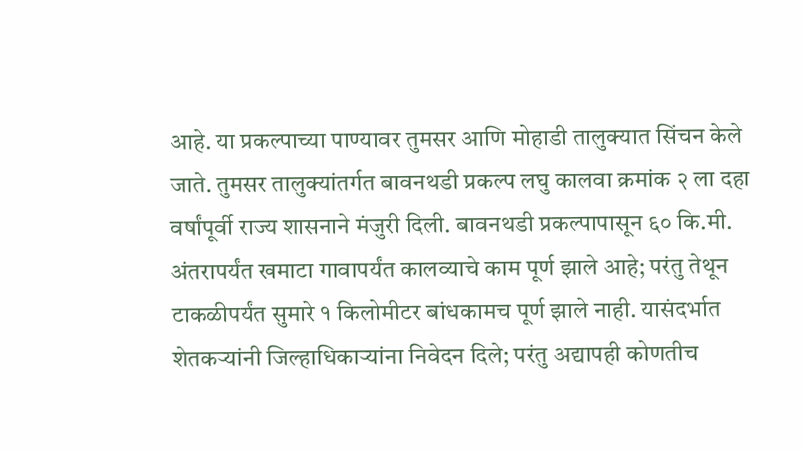आहे. या प्रकल्पाच्या पाण्यावर तुमसर आणि मोहाडी तालुक्यात सिंचन केले जाते. तुमसर तालुक्यांतर्गत बावनथडी प्रकल्प लघु कालवा क्रमांक २ ला दहा वर्षांपूर्वी राज्य शासनाने मंजुरी दिली. बावनथडी प्रकल्पापासून ६० कि.मी. अंतरापर्यंत खमाटा गावापर्यंत कालव्याचे काम पूर्ण झाले आहे; परंतु तेथून टाकळीपर्यंत सुमारे १ किलोमीटर बांधकामच पूर्ण झाले नाही. यासंदर्भात शेतकऱ्यांनी जिल्हाधिकाऱ्यांना निवेदन दिले; परंतु अद्यापही कोणतीच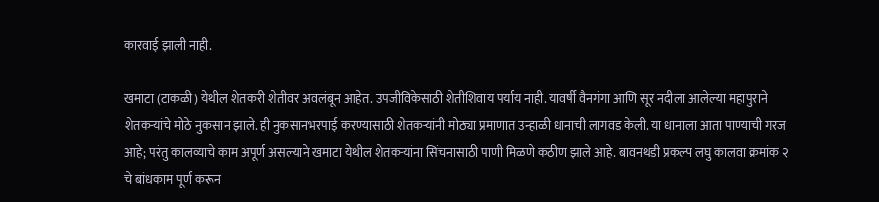कारवाई झाली नाही.

खमाटा (टाकळी) येथील शेतकरी शेतीवर अवलंबून आहेत. उपजीविकेसाठी शेतीशिवाय पर्याय नाही. यावर्षी वैनगंगा आणि सूर नदीला आलेल्या महापुराने शेतकऱ्यांचे मोठे नुकसान झाले. ही नुकसानभरपाई करण्यासाठी शेतकऱ्यांनी मोठ्या प्रमाणात उन्हाळी धानाची लागवड केली. या धानाला आता पाण्याची गरज आहे; परंतु कालव्याचे काम अपूर्ण असल्याने खमाटा येथील शेतकऱ्यांना सिंचनासाठी पाणी मिळणे कठीण झाले आहे. बावनथडी प्रकल्प लघु कालवा क्रमांक २ चे बांधकाम पूर्ण करून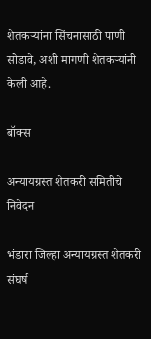शेतकऱ्यांना सिंचनासाठी पाणी सोडावे, अशी मागणी शेतकऱ्यांनी केली आहे.

बॉक्स

अन्यायग्रस्त शेतकरी समितीचे निवेदन

भंडारा जिल्हा अन्यायग्रस्त शेतकरी संघर्ष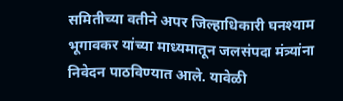समितीच्या वतीने अपर जिल्हाधिकारी घनश्याम भूगावकर यांच्या माध्यमातून जलसंपदा मंत्र्यांना निवेदन पाठविण्यात आले. यावेळी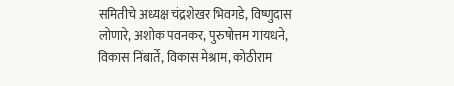समितीचे अध्यक्ष चंद्रशेखर भिवगडे, विष्णुदास लोणारे, अशोक पवनकर, पुरुषोत्तम गायधने, विकास निंबार्ते, विकास मेश्राम, कोठीराम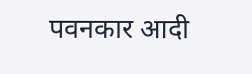पवनकार आदी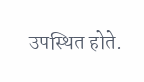उपस्थित होते.